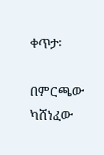ቀጥታ፡

በምርጫው ካሸነፈው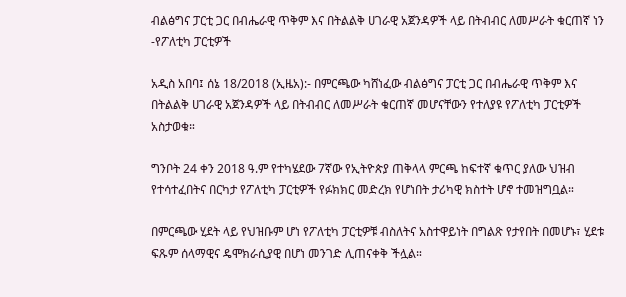ብልፅግና ፓርቲ ጋር በብሔራዊ ጥቅም እና በትልልቅ ሀገራዊ አጀንዳዎች ላይ በትብብር ለመሥራት ቁርጠኛ ነን -የፖለቲካ ፓርቲዎች

አዲስ አበባ፤ ሰኔ 18/2018 (ኢዜአ):- በምርጫው ካሸነፈው ብልፅግና ፓርቲ ጋር በብሔራዊ ጥቅም እና በትልልቅ ሀገራዊ አጀንዳዎች ላይ በትብብር ለመሥራት ቁርጠኛ መሆናቸውን የተለያዩ የፖለቲካ ፓርቲዎች አስታወቁ።

ግንቦት 24 ቀን 2018 ዓ.ም የተካሄደው 7ኛው የኢትዮጵያ ጠቅላላ ምርጫ ከፍተኛ ቁጥር ያለው ህዝብ የተሳተፈበትና በርካታ የፖለቲካ ፓርቲዎች የፉክክር መድረክ የሆነበት ታሪካዊ ክስተት ሆኖ ተመዝግቧል።

በምርጫው ሂደት ላይ የህዝቡም ሆነ የፖለቲካ ፓርቲዎቹ ብስለትና አስተዋይነት በግልጽ የታየበት በመሆኑ፣ ሂደቱ ፍጹም ሰላማዊና ዴሞክራሲያዊ በሆነ መንገድ ሊጠናቀቅ ችሏል።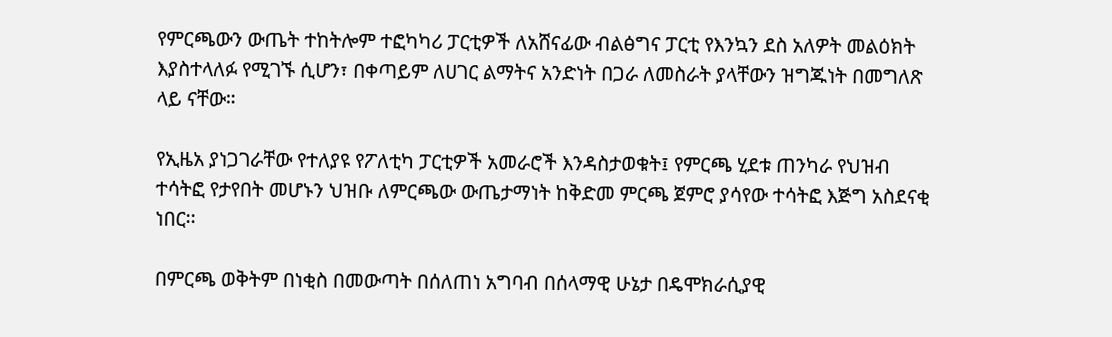የምርጫውን ውጤት ተከትሎም ተፎካካሪ ፓርቲዎች ለአሸናፊው ብልፅግና ፓርቲ የእንኳን ደስ አለዎት መልዕክት እያስተላለፉ የሚገኙ ሲሆን፣ በቀጣይም ለሀገር ልማትና አንድነት በጋራ ለመስራት ያላቸውን ዝግጁነት በመግለጽ ላይ ናቸው።

የኢዜአ ያነጋገራቸው የተለያዩ የፖለቲካ ፓርቲዎች አመራሮች እንዳስታወቁት፤ የምርጫ ሂደቱ ጠንካራ የህዝብ ተሳትፎ የታየበት መሆኑን ህዝቡ ለምርጫው ውጤታማነት ከቅድመ ምርጫ ጀምሮ ያሳየው ተሳትፎ እጅግ አስደናቂ ነበር፡፡

በምርጫ ወቅትም በነቂስ በመውጣት በሰለጠነ አግባብ በሰላማዊ ሁኔታ በዴሞክራሲያዊ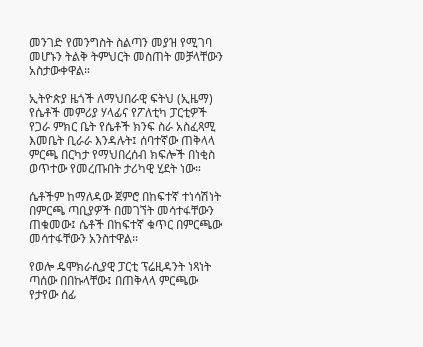መንገድ የመንግስት ስልጣን መያዝ የሚገባ መሆኑን ትልቅ ትምህርት መስጠት መቻላቸውን አስታውቀዋል።

ኢትዮጵያ ዜጎች ለማህበራዊ ፍትህ (ኢዜማ) የሴቶች መምሪያ ሃላፊና የፖለቲካ ፓርቲዎች የጋራ ምክር ቤት የሴቶች ክንፍ ስራ አስፈጻሚ እመቤት ቢራራ እንዳሉት፤ ሰባተኛው ጠቅላላ ምርጫ በርካታ የማህበረሰብ ክፍሎች በነቂስ ወጥተው የመረጡበት ታሪካዊ ሂደት ነው።

ሴቶችም ከማለዳው ጀምሮ በከፍተኛ ተነሳሽነት በምርጫ ጣቢያዎች በመገኘት መሳተፋቸውን ጠቁመው፤ ሴቶች በከፍተኛ ቁጥር በምርጫው መሳተፋቸውን አንስተዋል፡፡

የወሎ ዴሞክራሲያዊ ፓርቲ ፕሬዚዳንት ነጻነት ጣሰው በበኩላቸው፤ በጠቅላላ ምርጫው የታየው ሰፊ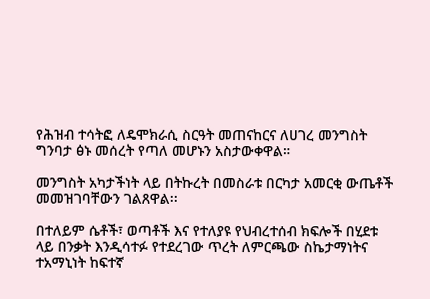የሕዝብ ተሳትፎ ለዴሞክራሲ ስርዓት መጠናከርና ለሀገረ መንግስት ግንባታ ፅኑ መሰረት የጣለ መሆኑን አስታውቀዋል።

መንግስት አካታችነት ላይ በትኩረት በመስራቱ በርካታ አመርቂ ውጤቶች መመዝገባቸውን ገልጸዋል፡፡

በተለይም ሴቶች፣ ወጣቶች እና የተለያዩ የህብረተሰብ ክፍሎች በሂደቱ ላይ በንቃት እንዲሳተፉ የተደረገው ጥረት ለምርጫው ስኬታማነትና ተአማኒነት ከፍተኛ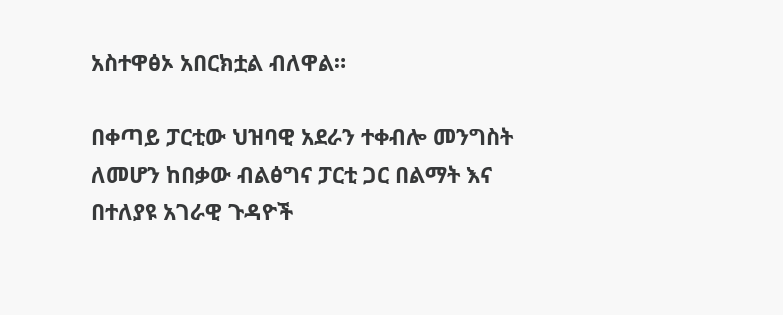አስተዋፅኦ አበርክቷል ብለዋል።

በቀጣይ ፓርቲው ህዝባዊ አደራን ተቀብሎ መንግስት ለመሆን ከበቃው ብልፅግና ፓርቲ ጋር በልማት እና በተለያዩ አገራዊ ጉዳዮች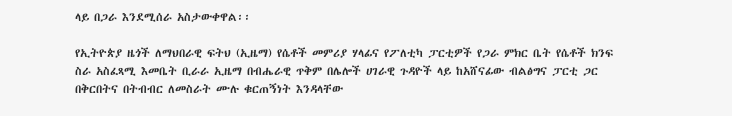ላይ በጋራ እንደሚሰራ አስታውቀዋል፡፡

የኢትዮጵያ ዜጎች ለማህበራዊ ፍትህ (ኢዜማ) የሴቶች መምሪያ ሃላፊና የፖለቲካ ፓርቲዎች የጋራ ምክር ቤት የሴቶች ክንፍ ስራ አስፈጻሚ እመቤት ቢራራ ኢዜማ በብሔራዊ ጥቅም በሌሎች ሀገራዊ ጉዳዮች ላይ ከአሸናፊው ብልፅግና ፓርቲ ጋር በቅርበትና በትብብር ለመስራት ሙሉ ቁርጠኝነት እንዳላቸው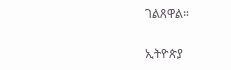ገልጸዋል።

ኢትዮጵያ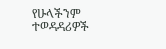የሁላችንም ተወዳዳሪዎች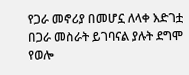የጋራ መኖሪያ በመሆኗ ለላቀ እድገቷ በጋራ መስራት ይገባናል ያሉት ደግሞ የወሎ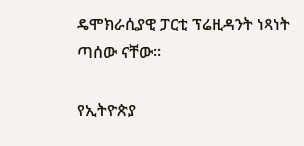ዴሞክራሲያዊ ፓርቲ ፕሬዚዳንት ነጻነት ጣሰው ናቸው፡፡

የኢትዮጵያ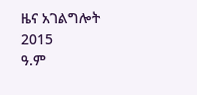ዜና አገልግሎት
2015
ዓ.ም